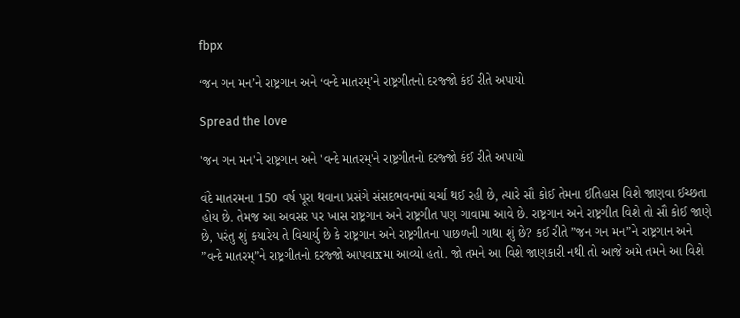fbpx

‘જન ગન મન’ને રાષ્ટ્રગાન અને ‘વન્દે માતરમ્’ને રાષ્ટ્રગીતનો દરજ્જો કંઈ રીતે અપાયો

Spread the love

'જન ગન મન'ને રાષ્ટ્રગાન અને 'વન્દે માતરમ્'ને રાષ્ટ્રગીતનો દરજ્જો કંઈ રીતે અપાયો

વંદે માતરમના 150 વર્ષ પૂરા થવાના પ્રસંગે સંસદભવનમાં ચર્ચા થઈ રહી છે, ત્યારે સૌ કોઈ તેમના ઈતિહાસ વિશે જાણવા ઈચ્છતા હોય છે. તેમજ આ અવસર પર ખાસ રાષ્ટ્રગાન અને રાષ્ટ્રગીત પણ ગાવામા આવે છે. રાષ્ટ્રગાન અને રાષ્ટ્રગીત વિશે તો સૌ કોઈ જાણે છે, પરંતુ શું કયારેય તે વિચાર્યુ છે કે રાષ્ટ્રગાન અને રાષ્ટ્રગીતના પાછળની ગાથા શું છે? કઈ રીતે ”જન ગન મન”ને રાષ્ટ્રગાન અને ”વન્દે માતરમ્”ને રાષ્ટ્રગીતનો દરજ્જો આપવાxમા આવ્યો હતો. જો તમને આ વિશે જાણકારી નથી તો આજે અમે તમને આ વિશે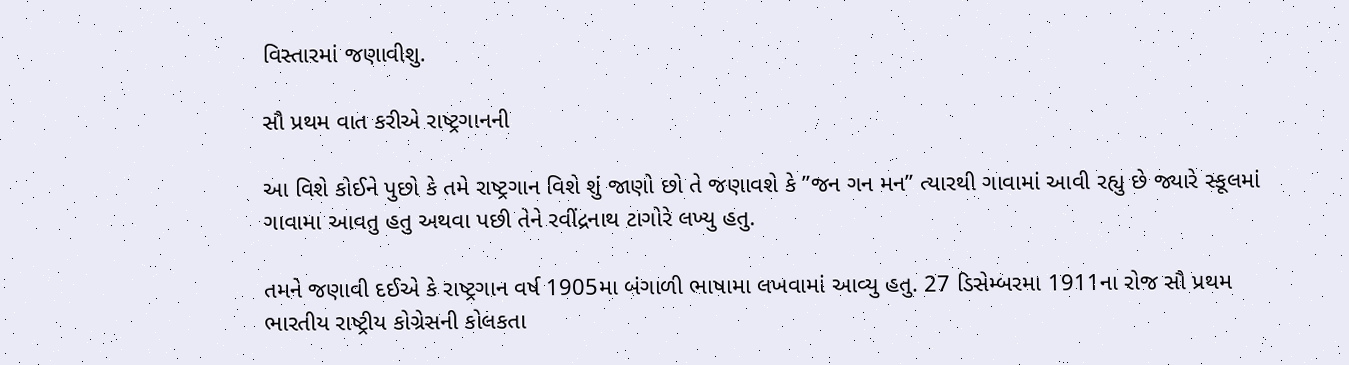વિસ્તારમાં જણાવીશુ.

સૌ પ્રથમ વાત કરીએ રાષ્ટ્રગાનની

આ વિશે કોઈને પુછો કે તમે રાષ્ટ્રગાન વિશે શું જાણો છો તે જણાવશે કે ”જન ગન મન” ત્યારથી ગાવામાં આવી રહ્યુ છે જ્યારે સ્કૂલમાં ગાવામા આવતુ હતુ અથવા પછી તેને રવીંદ્રનાથ ટાગોરે લખ્યુ હતુ.

તમને જણાવી દઈએ કે રાષ્ટ્રગાન વર્ષ 1905મા બંગાળી ભાષામા લખવામાં આવ્યુ હતુ. 27 ડિસેમ્બરમા 1911ના રોજ સૌ પ્રથમ ભારતીય રાષ્ટ્રીય કોગ્રેસની કોલકતા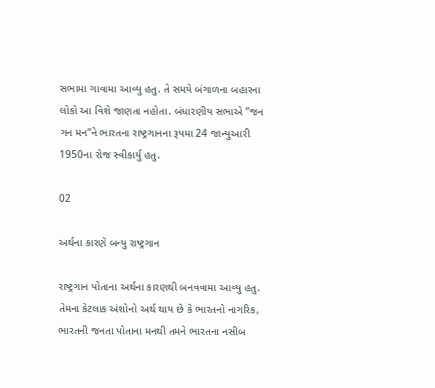સભામા ગાવામા આવ્યુ હતુ. તે સમયે બંગાળના બહારના લોકો આ વિશે જાણતા નહોતા. બંધારણીય સભાએ ”જન ગન મન”ને ભારતના રાષ્ટ્રગાનના રૂપમા 24 જાન્યુઆરી 1950ના રોજ સ્વીકાર્યુ હતુ.

02

અર્થના કારણે બન્યુ રાષ્ટ્રગાન

રાષ્ટ્રગાન પોતાના અર્થના કારણથી બનવવામા આવ્યુ હતુ. તેમના કેટલાક અંશોનો અર્થ થાય છે કે ભારતનો નાગરિક, ભારતની જનતા પોતાના મનથી તમને ભારતના નસીબ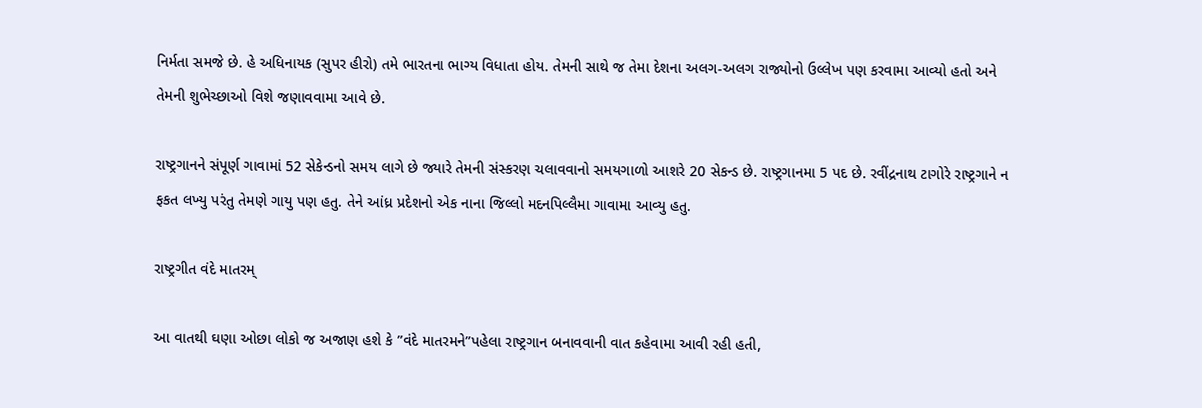નિર્મતા સમજે છે. હે અધિનાયક (સુપર હીરો) તમે ભારતના ભાગ્ય વિધાતા હોય. તેમની સાથે જ તેમા દેશના અલગ-અલગ રાજ્યોનો ઉલ્લેખ પણ કરવામા આવ્યો હતો અને તેમની શુભેચ્છાઓ વિશે જણાવવામા આવે છે.

રાષ્ટ્રગાનને સંપૂર્ણ ગાવામાં 52 સેકેન્ડનો સમય લાગે છે જ્યારે તેમની સંસ્કરણ ચલાવવાનો સમયગાળો આશરે 20 સેકન્ડ છે. રાષ્ટ્રગાનમા 5 પદ છે. રવીંદ્રનાથ ટાગોરે રાષ્ટ્રગાને ન ફકત લખ્યુ પરંતુ તેમણે ગાયુ પણ હતુ. તેને આંધ્ર પ્રદેશનો એક નાના જિલ્લો મદનપિલ્લૈમા ગાવામા આવ્યુ હતુ.

રાષ્ટ્રગીત વંદે માતરમ્

આ વાતથી ઘણા ઓછા લોકો જ અજાણ હશે કે ”વંદે માતરમને”પહેલા રાષ્ટ્રગાન બનાવવાની વાત કહેવામા આવી રહી હતી,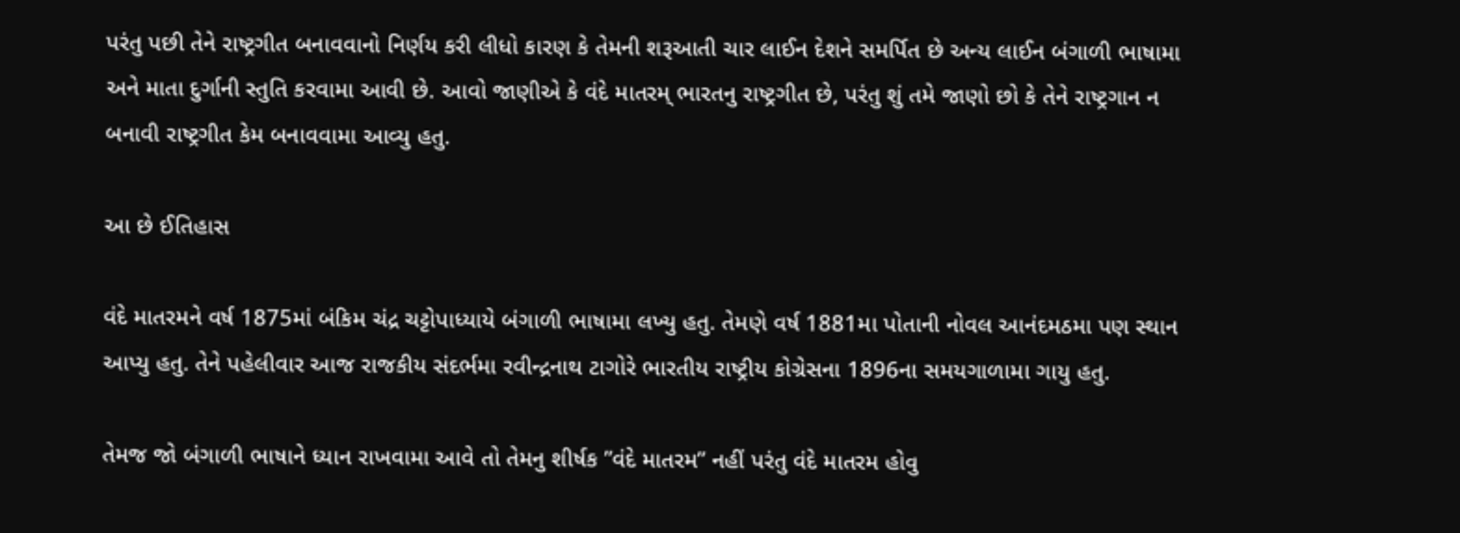પરંતુ પછી તેને રાષ્ટ્રગીત બનાવવાનો નિર્ણય કરી લીધો કારણ કે તેમની શરૂઆતી ચાર લાઈન દેશને સમર્પિત છે અન્ય લાઈન બંગાળી ભાષામા અને માતા દુર્ગાની સ્તુતિ કરવામા આવી છે. આવો જાણીએ કે વંદે માતરમ્ ભારતનુ રાષ્ટ્રગીત છે, પરંતુ શું તમે જાણો છો કે તેને રાષ્ટ્રગાન ન બનાવી રાષ્ટ્રગીત કેમ બનાવવામા આવ્યુ હતુ.

આ છે ઈતિહાસ

વંદે માતરમને વર્ષ 1875માં બંકિમ ચંદ્ર ચટ્ટોપાધ્યાયે બંગાળી ભાષામા લખ્યુ હતુ. તેમણે વર્ષ 1881મા પોતાની નોવલ આનંદમઠમા પણ સ્થાન આપ્યુ હતુ. તેને પહેલીવાર આજ રાજકીય સંદર્ભમા રવીન્દ્રનાથ ટાગોરે ભારતીય રાષ્ટ્રીય કોગ્રેસના 1896ના સમયગાળામા ગાયુ હતુ.

તેમજ જો બંગાળી ભાષાને ધ્યાન રાખવામા આવે તો તેમનુ શીર્ષક ”વંદે માતરમ” નહીં પરંતુ વંદે માતરમ હોવુ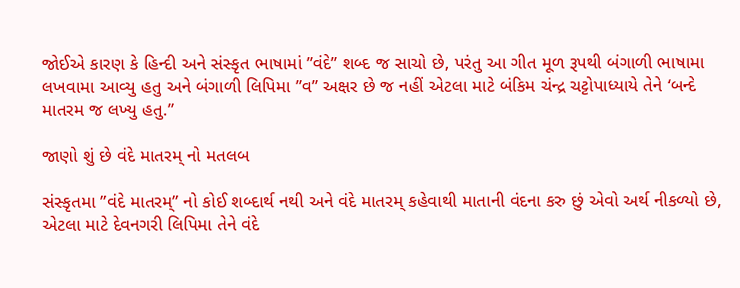જોઈએ કારણ કે હિન્દી અને સંસ્કૃત ભાષામાં ”વંદે” શબ્દ જ સાચો છે, પરંતુ આ ગીત મૂળ રૂપથી બંગાળી ભાષામા લખવામા આવ્યુ હતુ અને બંગાળી લિપિમા ”વ” અક્ષર છે જ નહીં એટલા માટે બંકિમ ચંન્દ્ર ચટ્ટોપાધ્યાયે તેને ‘બન્દે માતરમ જ લખ્યુ હતુ.”

જાણો શું છે વંદે માતરમ્ નો મતલબ

સંસ્કૃતમા ”વંદે માતરમ્” નો કોઈ શબ્દાર્થ નથી અને વંદે માતરમ્ કહેવાથી માતાની વંદના કરુ છું એવો અર્થ નીકળ્યો છે, એટલા માટે દેવનગરી લિપિમા તેને વંદે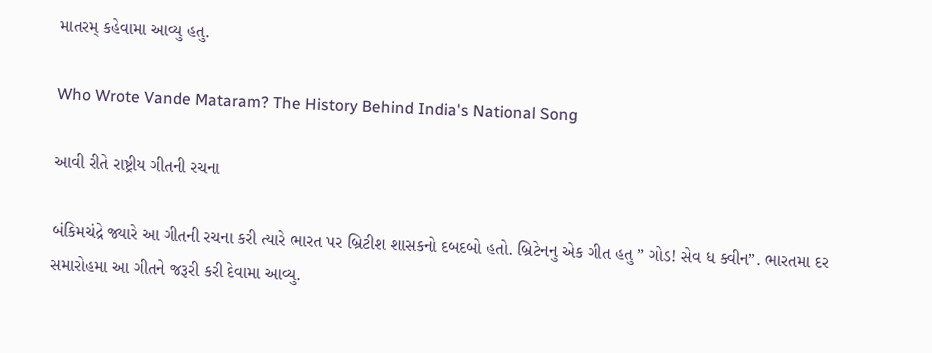માતરમ્ કહેવામા આવ્યુ હતુ.

Who Wrote Vande Mataram? The History Behind India's National Song

આવી રીતે રાષ્ટ્રીય ગીતની રચના

બંકિમચંદ્રે જ્યારે આ ગીતની રચના કરી ત્યારે ભારત પર બ્રિટીશ શાસકનો દબદબો હતો. બ્રિટેનનુ એક ગીત હતુ ” ગોડ! સેવ ધ ક્વીન”. ભારતમા દર સમારોહમા આ ગીતને જરૂરી કરી દેવામા આવ્યુ.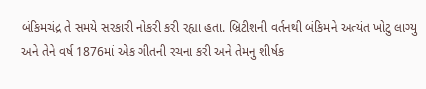બંકિમચંદ્ર તે સમયે સરકારી નોકરી કરી રહ્યા હતા. બ્રિટીશની વર્તનથી બંકિમને અત્યંત ખોટુ લાગ્યુ અને તેને વર્ષ 1876માં એક ગીતની રચના કરી અને તેમનુ શીર્ષક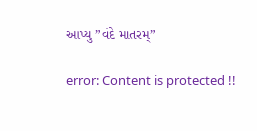આપ્યુ ”વંદે માતરમ્”

error: Content is protected !!